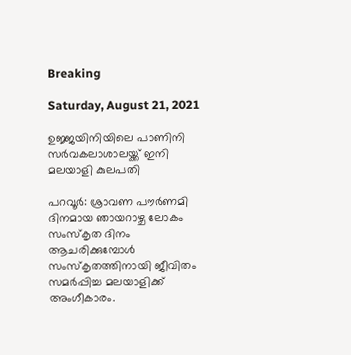Breaking

Saturday, August 21, 2021

ഉജ്ജയിനിയിലെ പാണിനി സർവകലാശാലയ്ക്ക് ഇനി മലയാളി കുലപതി

പറവൂർ: ശ്രാവണ പൗർണമി ദിനമായ ഞായറാഴ്ച ലോകം സംസ്‌കൃത ദിനം ആചരിക്കുമ്പോൾ സംസ്‌കൃതത്തിനായി ജീവിതം സമർപ്പിച്ച മലയാളിക്ക് അംഗീകാരം.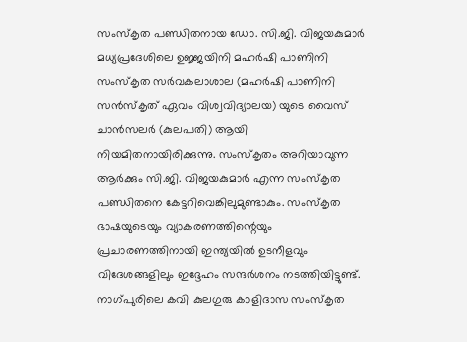സംസ്‌കൃത പണ്ഡിതനായ ഡോ. സി.ജി. വിജയകുമാർ മധ്യപ്രദേശിലെ ഉജ്ജയിനി മഹർഷി പാണിനി സംസ്‌കൃത സർവകലാശാല (മഹർഷി പാണിനി സൻസ്‌കൃത് ഏവം വിശ്വവിദ്യാലയ) യുടെ വൈസ് ചാൻസലർ (കുലപതി) ആയി നിയമിതനായിരിക്കുന്നു. സംസ്‌കൃതം അറിയാവുന്ന ആർക്കും സി.ജി. വിജയകുമാർ എന്ന സംസ്‌കൃത പണ്ഡിതനെ കേട്ടറിവെങ്കിലുമുണ്ടാകും. സംസ്‌കൃത ഭാഷയുടെയും വ്യാകരണത്തിന്റെയും പ്രചാരണത്തിനായി ഇന്ത്യയിൽ ഉടനീളവും വിദേശങ്ങളിലും ഇദ്ദേഹം സന്ദർശനം നടത്തിയിട്ടുണ്ട്. നാഗ്പുരിലെ കവി കുലഗുരു കാളിദാസ സംസ്‌കൃത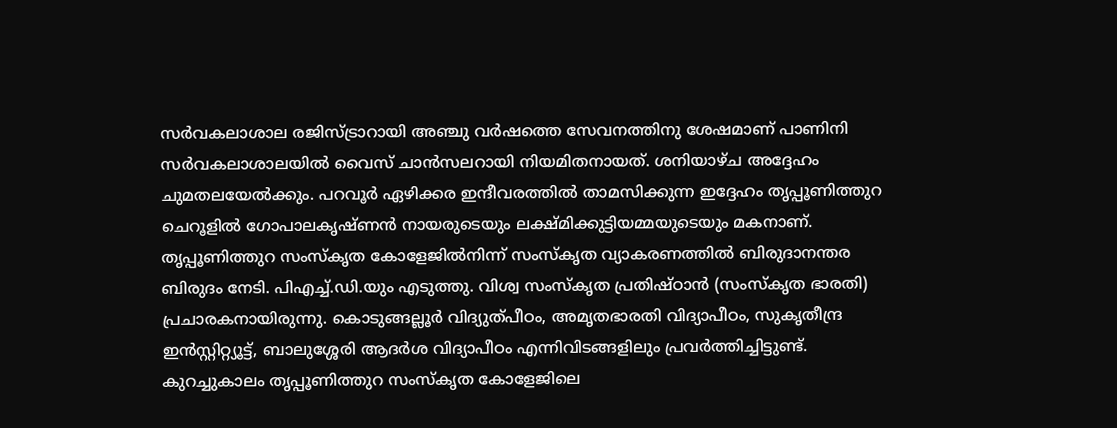സർവകലാശാല രജിസ്ട്രാറായി അഞ്ചു വർഷത്തെ സേവനത്തിനു ശേഷമാണ് പാണിനി സർവകലാശാലയിൽ വൈസ് ചാൻസലറായി നിയമിതനായത്. ശനിയാഴ്ച അദ്ദേഹം ചുമതലയേൽക്കും. പറവൂർ ഏഴിക്കര ഇന്ദീവരത്തിൽ താമസിക്കുന്ന ഇദ്ദേഹം തൃപ്പൂണിത്തുറ ചെറൂളിൽ ഗോപാലകൃഷ്ണൻ നായരുടെയും ലക്ഷ്മിക്കുട്ടിയമ്മയുടെയും മകനാണ്. തൃപ്പൂണിത്തുറ സംസ്‌കൃത കോളേജിൽനിന്ന് സംസ്‌കൃത വ്യാകരണത്തിൽ ബിരുദാനന്തര ബിരുദം നേടി. പിഎച്ച്.ഡി.യും എടുത്തു. വിശ്വ സംസ്‌കൃത പ്രതിഷ്ഠാൻ (സംസ്‌കൃത ഭാരതി) പ്രചാരകനായിരുന്നു. കൊടുങ്ങല്ലൂർ വിദ്യുത്പീഠം, അമൃതഭാരതി വിദ്യാപീഠം, സുകൃതീന്ദ്ര ഇൻസ്റ്റിറ്റ്യൂട്ട്, ബാലുശ്ശേരി ആദർശ വിദ്യാപീഠം എന്നിവിടങ്ങളിലും പ്രവർത്തിച്ചിട്ടുണ്ട്. കുറച്ചുകാലം തൃപ്പൂണിത്തുറ സംസ്‌കൃത കോളേജിലെ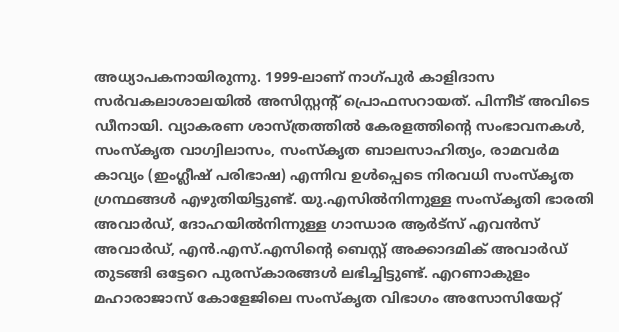അധ്യാപകനായിരുന്നു. 1999-ലാണ് നാഗ്പുർ കാളിദാസ സർവകലാശാലയിൽ അസിസ്റ്റന്റ് പ്രൊഫസറായത്. പിന്നീട് അവിടെ ഡീനായി. വ്യാകരണ ശാസ്ത്രത്തിൽ കേരളത്തിന്റെ സംഭാവനകൾ, സംസ്‌കൃത വാഗ്വിലാസം, സംസ്‌കൃത ബാലസാഹിത്യം, രാമവർമ കാവ്യം (ഇംഗ്ലീഷ് പരിഭാഷ) എന്നിവ ഉൾപ്പെടെ നിരവധി സംസ്‌കൃത ഗ്രന്ഥങ്ങൾ എഴുതിയിട്ടുണ്ട്. യു.എസിൽനിന്നുള്ള സംസ്‌കൃതി ഭാരതി അവാർഡ്, ദോഹയിൽനിന്നുള്ള ഗാന്ധാര ആർട്‌സ് എവൻസ് അവാർഡ്, എൻ.എസ്.എസിന്റെ ബെസ്റ്റ് അക്കാദമിക് അവാർഡ് തുടങ്ങി ഒട്ടേറെ പുരസ്കാരങ്ങൾ ലഭിച്ചിട്ടുണ്ട്. എറണാകുളം മഹാരാജാസ് കോളേജിലെ സംസ്‌കൃത വിഭാഗം അസോസിയേറ്റ്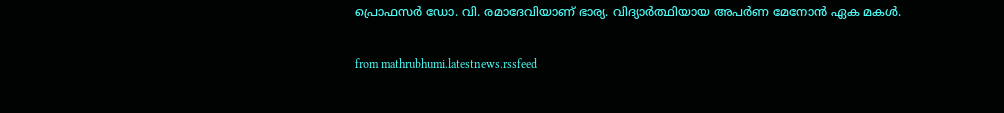പ്രൊഫസർ ഡോ. വി. രമാദേവിയാണ് ഭാര്യ. വിദ്യാർത്ഥിയായ അപർണ മേനോൻ ഏക മകൾ.


from mathrubhumi.latestnews.rssfeed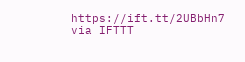https://ift.tt/2UBbHn7
via IFTTT